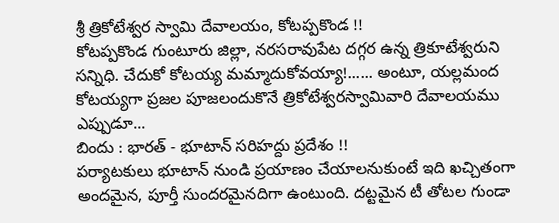శ్రీ త్రికోటేశ్వర స్వామి దేవాలయం, కోటప్పకొండ !!
కోటప్పకొండ గుంటూరు జిల్లా, నరసరావుపేట దగ్గర ఉన్న త్రికూటేశ్వరుని సన్నిధి. చేదుకో కోటయ్య మమ్మాదుకోవయ్యా!...... అంటూ, యల్లమంద కోటయ్యగా ప్రజల పూజలందుకొనే త్రికోటేశ్వరస్వామివారి దేవాలయము ఎప్పుడూ...
బిందు : భారత్ - భూటాన్ సరిహద్దు ప్రదేశం !!
పర్యాటకులు భూటాన్ నుండి ప్రయాణం చేయాలనుకుంటే ఇది ఖచ్చితంగా అందమైన, పూర్తీ సుందరమైనదిగా ఉంటుంది. దట్టమైన టీ తోటల గుండా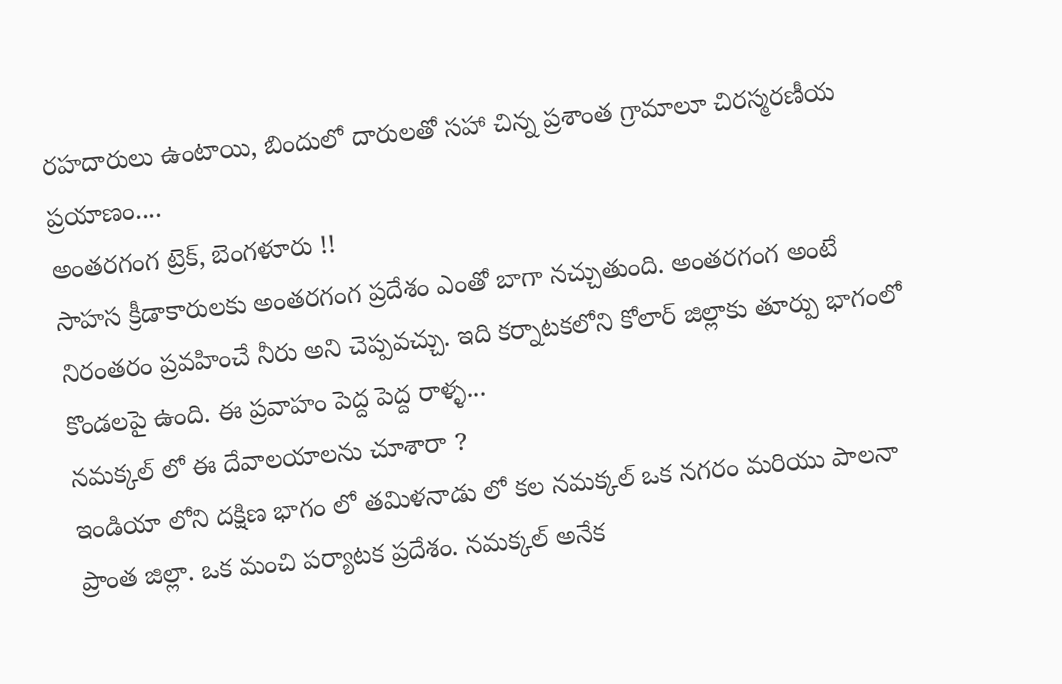రహదారులు ఉంటాయి, బిందులో దారులతో సహా చిన్న ప్రశాంత గ్రామాలూ చిరస్మరణీయ ప్రయాణం....
అంతరగంగ ట్రెక్, బెంగళూరు !!
సాహస క్రీడాకారులకు అంతరగంగ ప్రదేశం ఎంతో బాగా నచ్చుతుంది. అంతరగంగ అంటే నిరంతరం ప్రవహించే నీరు అని చెప్పవచ్చు. ఇది కర్నాటకలోని కోలార్ జిల్లాకు తూర్పు భాగంలో కొండలపై ఉంది. ఈ ప్రవాహం పెద్ద పెద్ద రాళ్ళ...
నమక్కల్ లో ఈ దేవాలయాలను చూశారా ?
ఇండియా లోని దక్షిణ భాగం లో తమిళనాడు లో కల నమక్కల్ ఒక నగరం మరియు పాలనా ప్రాంత జిల్లా. ఒక మంచి పర్యాటక ప్రదేశం. నమక్కల్ అనేక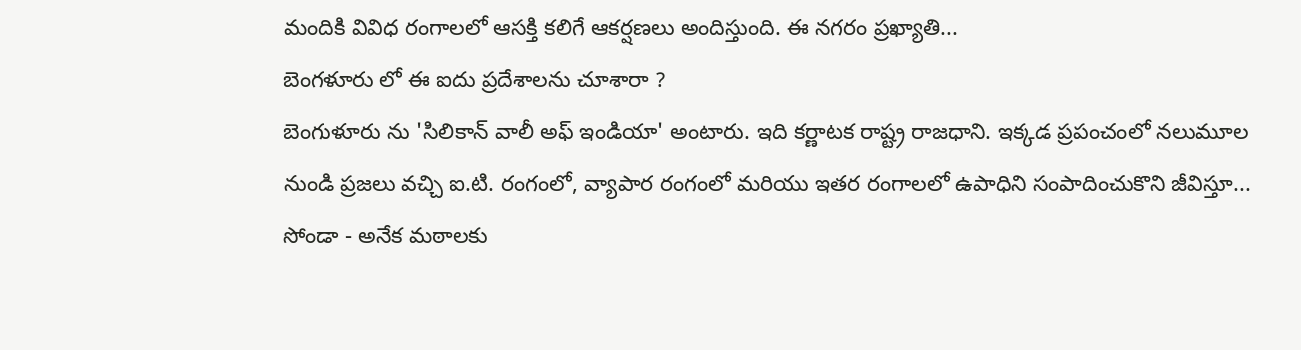మందికి వివిధ రంగాలలో ఆసక్తి కలిగే ఆకర్షణలు అందిస్తుంది. ఈ నగరం ప్రఖ్యాతి...
బెంగళూరు లో ఈ ఐదు ప్రదేశాలను చూశారా ?
బెంగుళూరు ను 'సిలికాన్ వాలీ అఫ్ ఇండియా' అంటారు. ఇది కర్ణాటక రాష్ట్ర రాజధాని. ఇక్కడ ప్రపంచంలో నలుమూల నుండి ప్రజలు వచ్చి ఐ.టి. రంగంలో, వ్యాపార రంగంలో మరియు ఇతర రంగాలలో ఉపాధిని సంపాదించుకొని జీవిస్తూ...
సోండా - అనేక మఠాలకు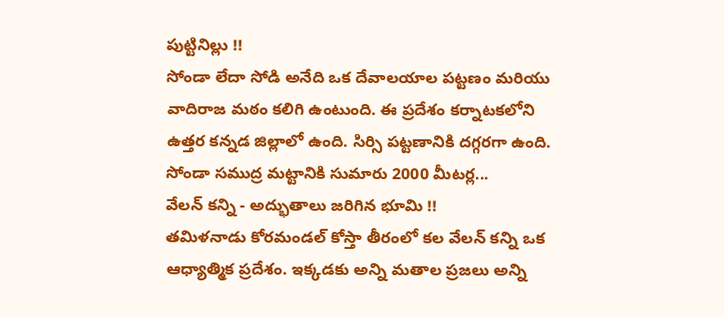పుట్టినిల్లు !!
సోండా లేదా సోడి అనేది ఒక దేవాలయాల పట్టణం మరియు వాదిరాజ మఠం కలిగి ఉంటుంది. ఈ ప్రదేశం కర్నాటకలోని ఉత్తర కన్నడ జిల్లాలో ఉంది. సిర్సి పట్టణానికి దగ్గరగా ఉంది. సోండా సముద్ర మట్టానికి సుమారు 2000 మీటర్ల...
వేలన్ కన్ని - అద్భుతాలు జరిగిన భూమి !!
తమిళనాడు కోరమండల్ కోస్తా తీరంలో కల వేలన్ కన్ని ఒక ఆధ్యాత్మిక ప్రదేశం. ఇక్కడకు అన్ని మతాల ప్రజలు అన్ని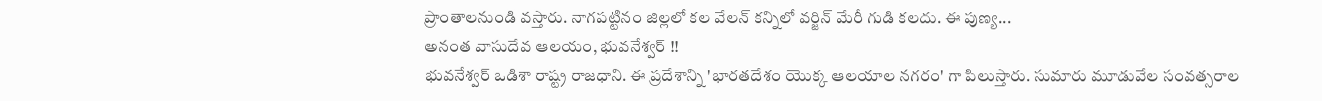ప్రాంతాలనుండి వస్తారు. నాగపట్టినం జిల్లలో కల వేలన్ కన్నిలో వర్జిన్ మేరీ గుడి కలదు. ఈ పుణ్య...
అనంత వాసుదేవ ఆలయం, భువనేశ్వర్ !!
భువనేశ్వర్ ఒడిశా రాష్ట్ర రాజధాని. ఈ ప్రదేశాన్ని 'భారతదేశం యొక్క ఆలయాల నగరం' గా పిలుస్తారు. సుమారు మూడువేల సంవత్సరాల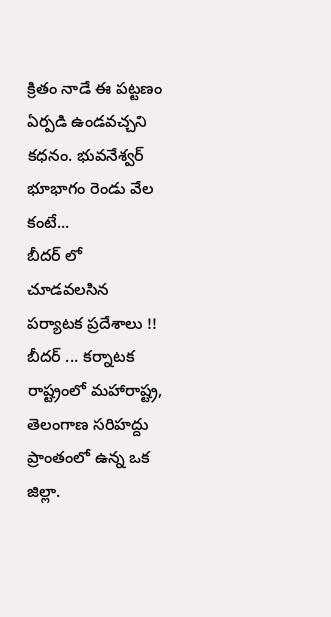క్రితం నాడే ఈ పట్టణం ఏర్పడి ఉండవచ్చని కధనం. భువనేశ్వర్ భూభాగం రెండు వేల కంటే...
బీదర్ లో చూడవలసిన పర్యాటక ప్రదేశాలు !!
బీదర్ ... కర్నాటక రాష్ట్రంలో మహారాష్ట్ర, తెలంగాణ సరిహద్దు ప్రాంతంలో ఉన్న ఒక జిల్లా.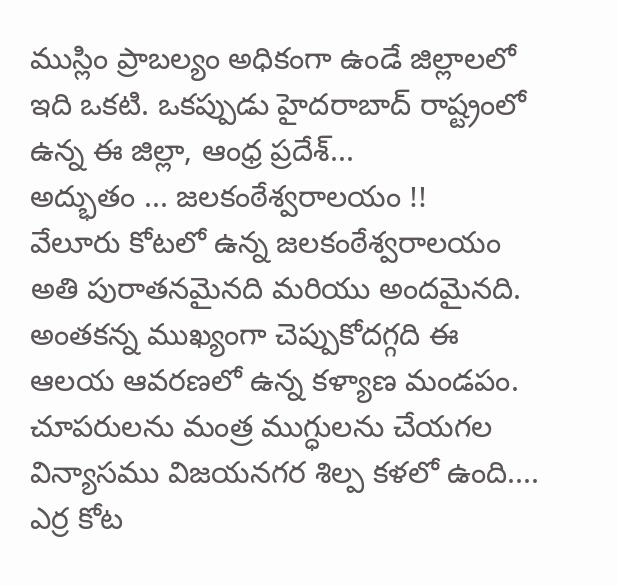ముస్లిం ప్రాబల్యం అధికంగా ఉండే జిల్లాలలో ఇది ఒకటి. ఒకప్పుడు హైదరాబాద్ రాష్ట్రంలో ఉన్న ఈ జిల్లా, ఆంధ్ర ప్రదేశ్...
అద్భుతం ... జలకంఠేశ్వరాలయం !!
వేలూరు కోటలో ఉన్న జలకంఠేశ్వరాలయం అతి పురాతనమైనది మరియు అందమైనది. అంతకన్న ముఖ్యంగా చెప్పుకోదగ్గది ఈ ఆలయ ఆవరణలో ఉన్న కళ్యాణ మండపం. చూపరులను మంత్ర ముగ్ధులను చేయగల విన్యాసము విజయనగర శిల్ప కళలో ఉంది....
ఎర్ర కోట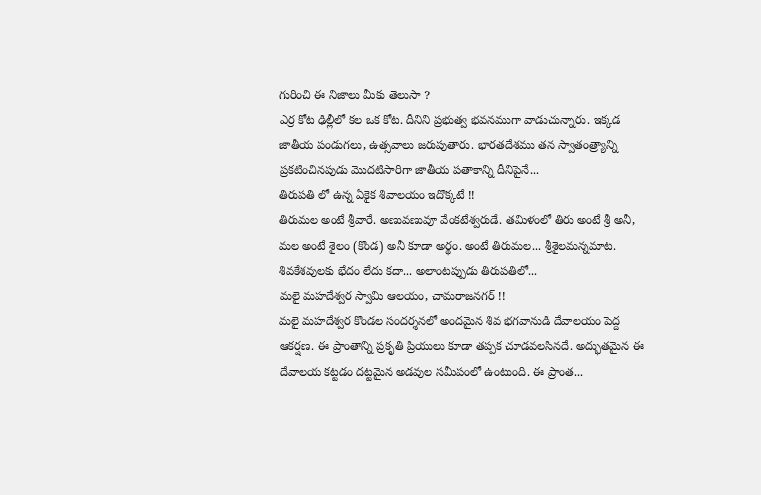గురించి ఈ నిజాలు మీకు తెలుసా ?
ఎర్ర కోట ఢిల్లీలో కల ఒక కోట. దీనిని ప్రభుత్వ భవనముగా వాడుచున్నారు. ఇక్కడ జాతీయ పండుగలు, ఉత్సవాలు జరుపుతారు. భారతదేశము తన స్వాతంత్ర్యాన్ని ప్రకటించినపుడు మొదటిసారిగా జాతీయ పతాకాన్ని దీనిపైనే...
తిరుపతి లో ఉన్న ఏకైక శివాలయం ఇదొక్కటే !!
తిరుమల అంటే శ్రీవారే. అణువణువూ వేంకటేశ్వరుడే. తమిళంలో తిరు అంటే శ్రీ అనీ, మల అంటే శైలం (కొండ) అనీ కూడా అర్థం. అంటే తిరుమల... శ్రీశైలమన్నమాట. శివకేశవులకు భేదం లేదు కదా... అలాంటప్పుడు తిరుపతిలో...
మలై మహదేశ్వర స్వామి ఆలయం, చామరాజనగర్ !!
మలై మహదేశ్వర కొండల సందర్శనలో అందమైన శివ భగవానుడి దేవాలయం పెద్ద ఆకర్షణ. ఈ ప్రాంతాన్ని ప్రకృతి ప్రియులు కూడా తప్పక చూడవలసినదే. అద్భుతమైన ఈ దేవాలయ కట్టడం దట్టమైన అడవుల సమీపంలో ఉంటుంది. ఈ ప్రాంత...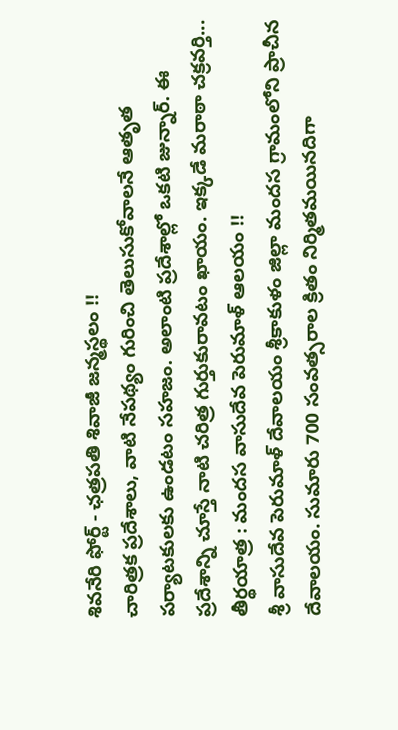శివనేరి ఫోర్ట్ - ఛత్రపతి శివాజీ జన్మస్థలం !!
చారిత్రక ప్రదేశాలు, వాటి నేపథ్యం గురించి తెలుసుకోవాలనే ఆతృత పర్యాటకులకు ఉండటం సహజం. అలాంటి ప్రదేశాల్లో ఒకటి జున్నార్. ఈ ప్రదేశాన్ని చూస్తే నాటి చరిత్ర గుర్తుకురావటం ఖాయం. ఇక్కడే మరాఠా చక్రవర్తి...
తీర్థయాత్ర : మందస వాసుదేవ పెరుమాళ్ ఆలయం !!
శ్రీ వాసుదేవ పెరుమాళ్ దేవాలయం శ్రీకాకుళం జిల్లా మందస గ్రామంలోని ప్రాచీన దేవాలయం. సుమారు 700 సంవత్సరాల క్రితం నిర్మితమయినదిగా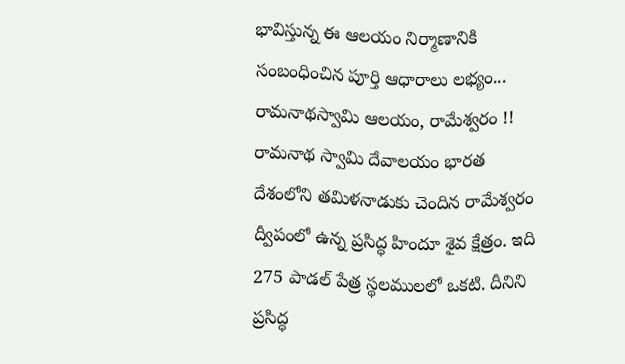భావిస్తున్న ఈ ఆలయం నిర్మాణానికి సంబంధించిన పూర్తి ఆధారాలు లభ్యం...
రామనాథస్వామి ఆలయం, రామేశ్వరం !!
రామనాథ స్వామి దేవాలయం భారత దేశంలోని తమిళనాడుకు చెందిన రామేశ్వరం ద్వీపంలో ఉన్న ప్రసిద్ధ హిందూ శైవ క్షేత్రం. ఇది 275 పాడల్ పేత్ర స్థలములలో ఒకటి. దీనిని ప్రసిద్ధ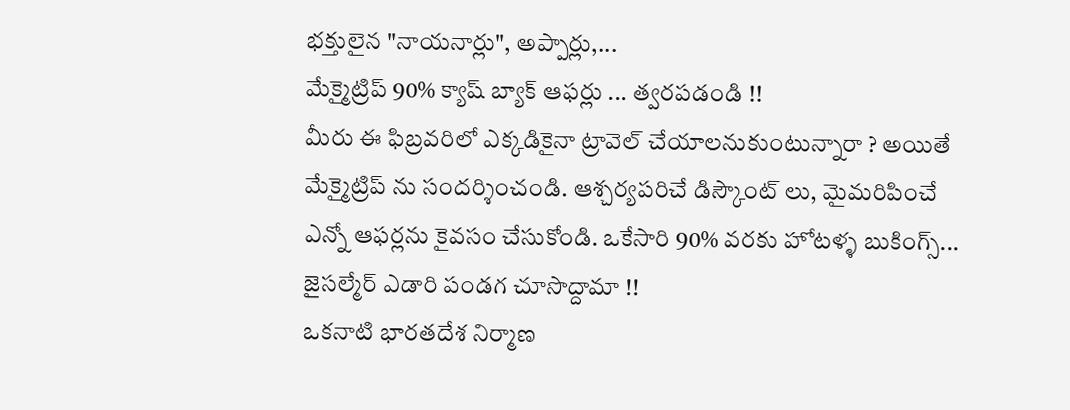భక్తులైన "నాయనార్లు", అప్పార్లు,...
మేక్మైట్రిప్ 90% క్యాష్ బ్యాక్ ఆఫర్లు ... త్వరపడండి !!
మీరు ఈ ఫిబ్రవరిలో ఎక్కడికైనా ట్రావెల్ చేయాలనుకుంటున్నారా ? అయితే మేక్మైట్రిప్ ను సందర్శించండి. ఆశ్చర్యపరిచే డిస్కౌంట్ లు, మైమరిపించే ఎన్నో ఆఫర్లను కైవసం చేసుకోండి. ఒకేసారి 90% వరకు హోటళ్ళ బుకింగ్స్...
జైసల్మేర్ ఎడారి పండగ చూసొద్దామా !!
ఒకనాటి భారతదేశ నిర్మాణ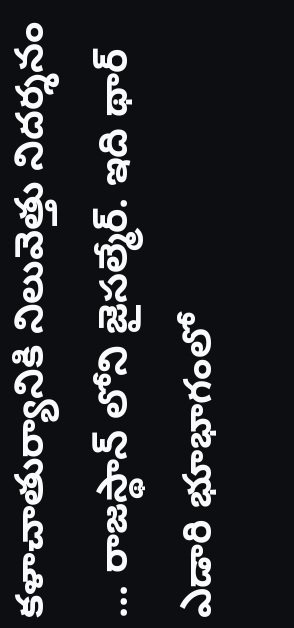కళాచాతుర్యానికి నిలువెత్తు నిదర్శనం ... రాజస్థాన్ లోని జైసల్మేర్. ఇది థార్ ఎడారి భూభాగంలో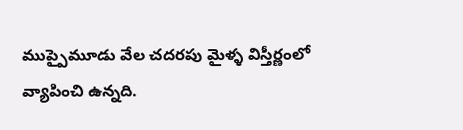ముప్పైమూడు వేల చదరపు మైళ్ళ విస్తీర్ణంలో వ్యాపించి ఉన్నది.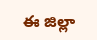ఈ జిల్లా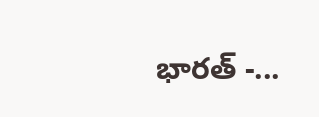భారత్ -...